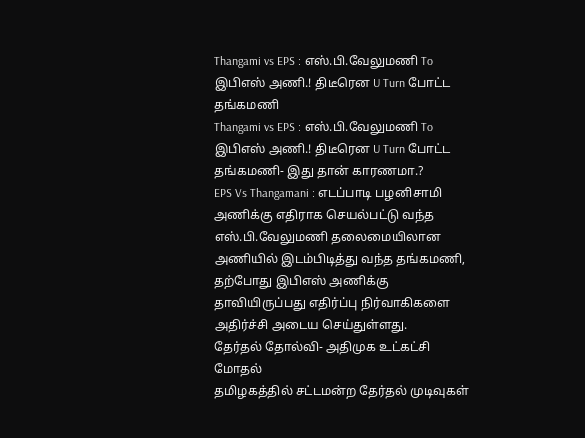Thangami vs EPS : எஸ்.பி.வேலுமணி To இபிஎஸ் அணி.! திடீரென U Turn போட்ட தங்கமணி
Thangami vs EPS : எஸ்.பி.வேலுமணி To இபிஎஸ் அணி.! திடீரென U Turn போட்ட தங்கமணி- இது தான் காரணமா.?
EPS Vs Thangamani : எடப்பாடி பழனிசாமி அணிக்கு எதிராக செயல்பட்டு வந்த எஸ்.பி.வேலுமணி தலைமையிலான அணியில் இடம்பிடித்து வந்த தங்கமணி, தற்போது இபிஎஸ் அணிக்கு தாவியிருப்பது எதிர்ப்பு நிர்வாகிகளை அதிர்ச்சி அடைய செய்துள்ளது.
தேர்தல் தோல்வி- அதிமுக உட்கட்சி மோதல்
தமிழகத்தில் சட்டமன்ற தேர்தல் முடிவுகள்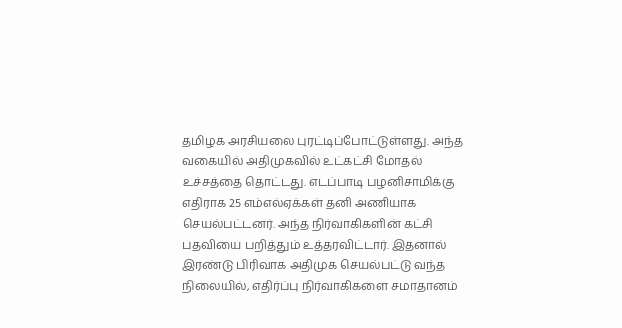தமிழக அரசியலை புரட்டிப்போட்டுள்ளது. அந்த வகையில் அதிமுகவில் உட்கட்சி மோதல் உச்சத்தை தொட்டது. எடப்பாடி பழனிசாமிக்கு எதிராக 25 எம்எல்ஏக்கள் தனி அணியாக செயல்பட்டனர். அந்த நிர்வாகிகளின் கட்சி பதவியை பறித்தும் உத்தரவிட்டார். இதனால் இரண்டு பிரிவாக அதிமுக செயல்பட்டு வந்த நிலையில், எதிர்ப்பு நிர்வாகிகளை சமாதானம்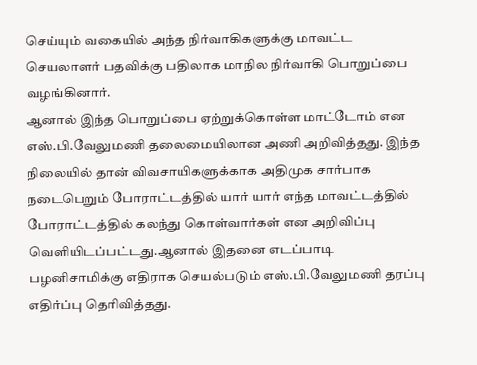செய்யும் வகையில் அந்த நிர்வாகிகளுக்கு மாவட்ட செயலாளர் பதவிக்கு பதிலாக மாநில நிர்வாகி பொறுப்பை வழங்கினார்.
ஆனால் இந்த பொறுப்பை ஏற்றுக்கொள்ள மாட்டோம் என எஸ்.பி.வேலுமணி தலைமையிலான அணி அறிவித்தது. இந்த நிலையில் தான் விவசாயிகளுக்காக அதிமுக சார்பாக நடைபெறும் போராட்டத்தில் யார் யார் எந்த மாவட்டத்தில் போராட்டத்தில் கலந்து கொள்வார்கள் என அறிவிப்பு வெளியிடப்பட்டது.ஆனால் இதனை எடப்பாடி பழனிசாமிக்கு எதிராக செயல்படும் எஸ்.பி.வேலுமணி தரப்பு எதிர்ப்பு தெரிவித்தது.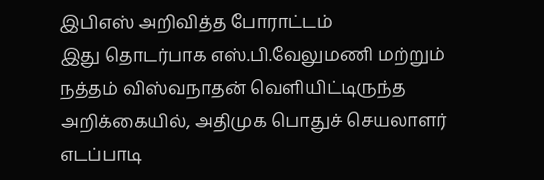இபிஎஸ் அறிவித்த போராட்டம்
இது தொடர்பாக எஸ்.பி.வேலுமணி மற்றும் நத்தம் விஸ்வநாதன் வெளியிட்டிருந்த அறிக்கையில், அதிமுக பொதுச் செயலாளர் எடப்பாடி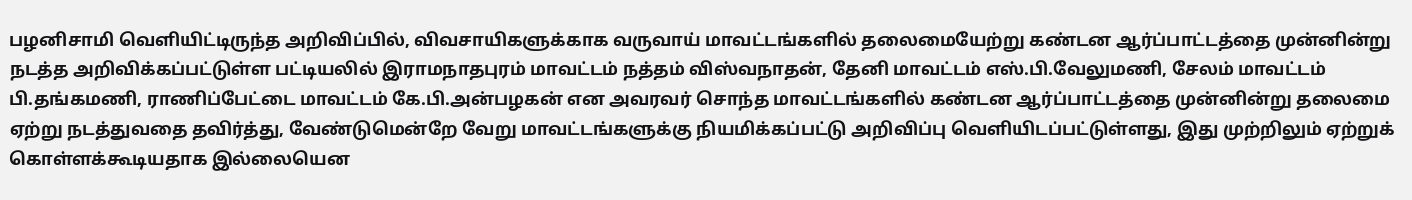பழனிசாமி வெளியிட்டிருந்த அறிவிப்பில், விவசாயிகளுக்காக வருவாய் மாவட்டங்களில் தலைமையேற்று கண்டன ஆர்ப்பாட்டத்தை முன்னின்று நடத்த அறிவிக்கப்பட்டுள்ள பட்டியலில் இராமநாதபுரம் மாவட்டம் நத்தம் விஸ்வநாதன், தேனி மாவட்டம் எஸ்.பி.வேலுமணி, சேலம் மாவட்டம் பி.தங்கமணி, ராணிப்பேட்டை மாவட்டம் கே.பி.அன்பழகன் என அவரவர் சொந்த மாவட்டங்களில் கண்டன ஆர்ப்பாட்டத்தை முன்னின்று தலைமை ஏற்று நடத்துவதை தவிர்த்து, வேண்டுமென்றே வேறு மாவட்டங்களுக்கு நியமிக்கப்பட்டு அறிவிப்பு வெளியிடப்பட்டுள்ளது, இது முற்றிலும் ஏற்றுக் கொள்ளக்கூடியதாக இல்லையென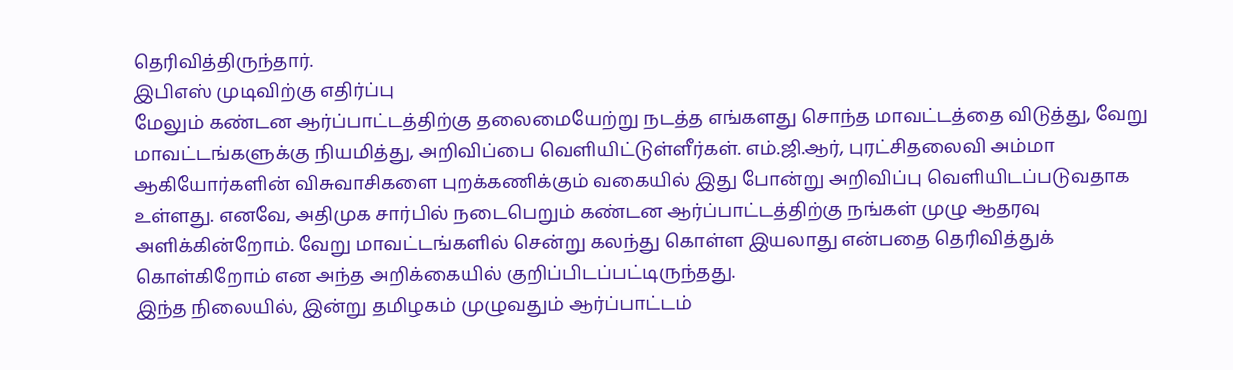தெரிவித்திருந்தார்.
இபிஎஸ் முடிவிற்கு எதிர்ப்பு
மேலும் கண்டன ஆர்ப்பாட்டத்திற்கு தலைமையேற்று நடத்த எங்களது சொந்த மாவட்டத்தை விடுத்து, வேறு மாவட்டங்களுக்கு நியமித்து, அறிவிப்பை வெளியிட்டுள்ளீர்கள். எம்.ஜி.ஆர், புரட்சிதலைவி அம்மா ஆகியோர்களின் விசுவாசிகளை புறக்கணிக்கும் வகையில் இது போன்று அறிவிப்பு வெளியிடப்படுவதாக உள்ளது. எனவே, அதிமுக சார்பில் நடைபெறும் கண்டன ஆர்ப்பாட்டத்திற்கு நங்கள் முழு ஆதரவு அளிக்கின்றோம். வேறு மாவட்டங்களில் சென்று கலந்து கொள்ள இயலாது என்பதை தெரிவித்துக் கொள்கிறோம் என அந்த அறிக்கையில் குறிப்பிடப்பட்டிருந்தது.
இந்த நிலையில், இன்று தமிழகம் முழுவதும் ஆர்ப்பாட்டம்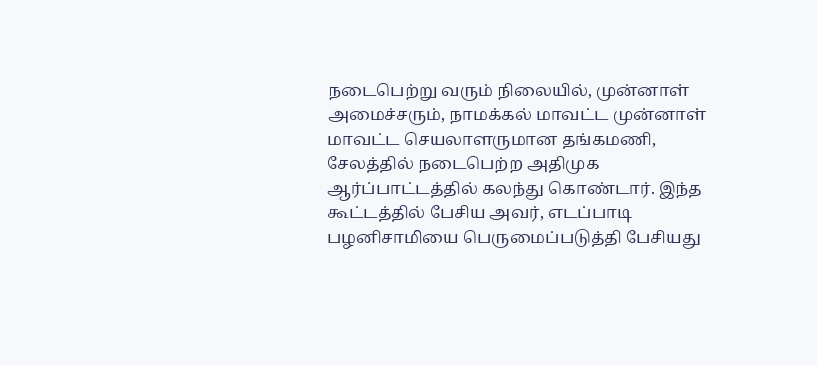நடைபெற்று வரும் நிலையில், முன்னாள் அமைச்சரும், நாமக்கல் மாவட்ட முன்னாள் மாவட்ட செயலாளருமான தங்கமணி, சேலத்தில் நடைபெற்ற அதிமுக ஆர்ப்பாட்டத்தில் கலந்து கொண்டார். இந்த கூட்டத்தில் பேசிய அவர், எடப்பாடி பழனிசாமியை பெருமைப்படுத்தி பேசியது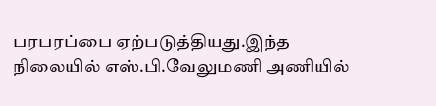பரபரப்பை ஏற்படுத்தியது.இந்த நிலையில் எஸ்.பி.வேலுமணி அணியில்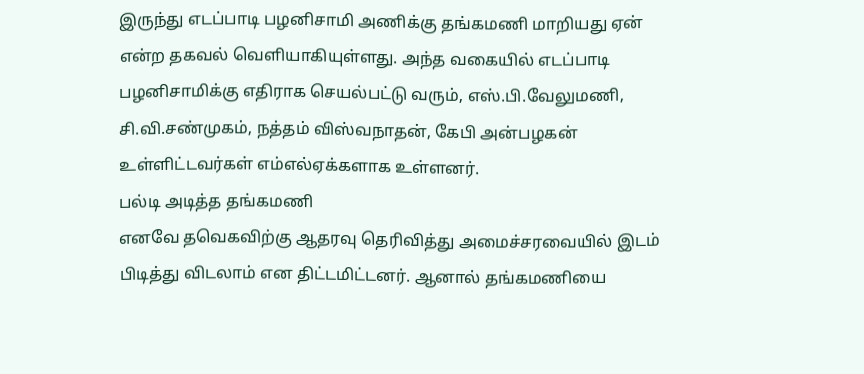இருந்து எடப்பாடி பழனிசாமி அணிக்கு தங்கமணி மாறியது ஏன் என்ற தகவல் வெளியாகியுள்ளது. அந்த வகையில் எடப்பாடி பழனிசாமிக்கு எதிராக செயல்பட்டு வரும், எஸ்.பி.வேலுமணி, சி.வி.சண்முகம், நத்தம் விஸ்வநாதன், கேபி அன்பழகன் உள்ளிட்டவர்கள் எம்எல்ஏக்களாக உள்ளனர்.
பல்டி அடித்த தங்கமணி
எனவே தவெகவிற்கு ஆதரவு தெரிவித்து அமைச்சரவையில் இடம் பிடித்து விடலாம் என திட்டமிட்டனர். ஆனால் தங்கமணியை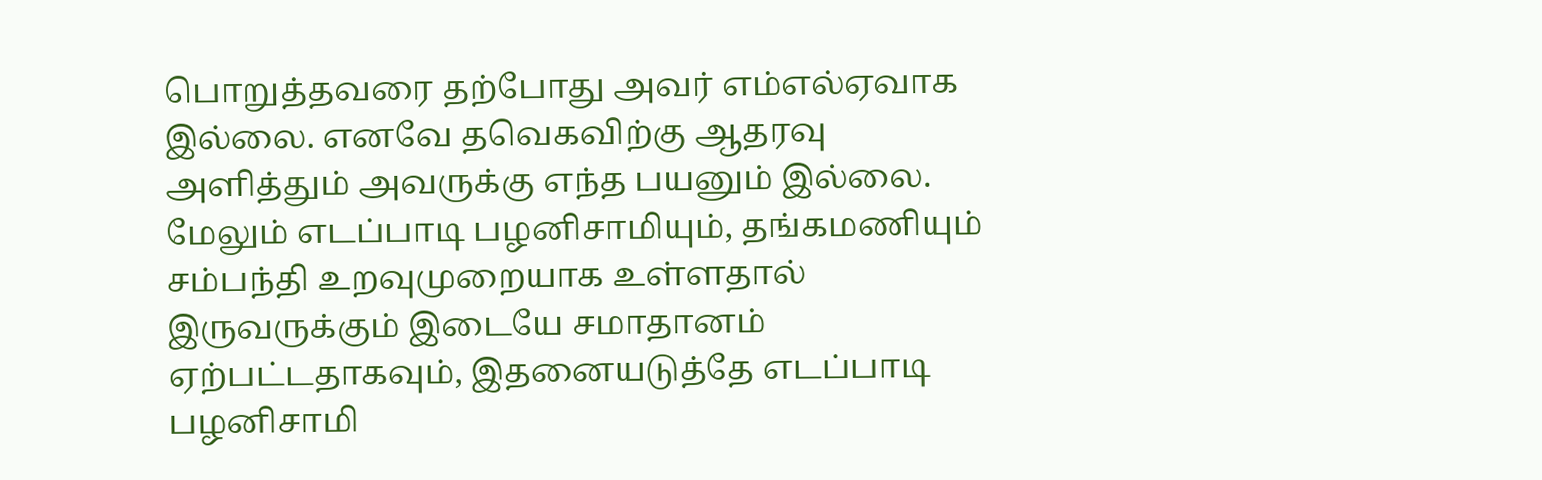பொறுத்தவரை தற்போது அவர் எம்எல்ஏவாக இல்லை. எனவே தவெகவிற்கு ஆதரவு அளித்தும் அவருக்கு எந்த பயனும் இல்லை. மேலும் எடப்பாடி பழனிசாமியும், தங்கமணியும் சம்பந்தி உறவுமுறையாக உள்ளதால் இருவருக்கும் இடையே சமாதானம் ஏற்பட்டதாகவும், இதனையடுத்தே எடப்பாடி பழனிசாமி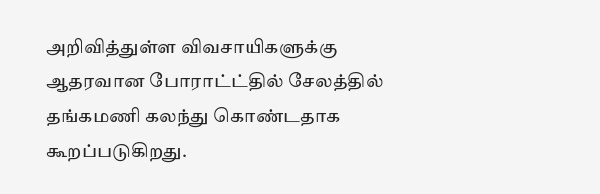அறிவித்துள்ள விவசாயிகளுக்கு ஆதரவான போராட்ட்தில் சேலத்தில் தங்கமணி கலந்து கொண்டதாக கூறப்படுகிறது.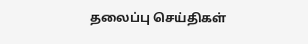தலைப்பு செய்திகள்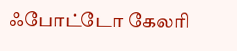ஃபோட்டோ கேலரி